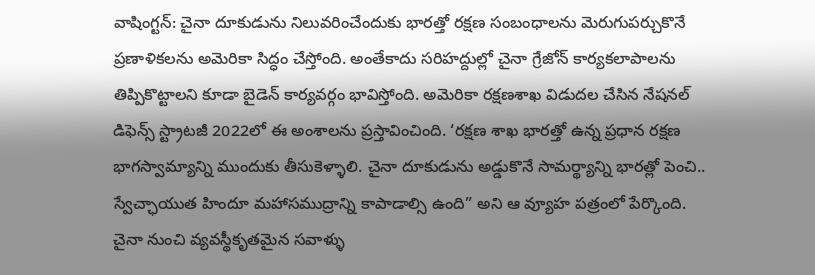వాషింగ్టన్: చైనా దూకుడును నిలువరించేందుకు భారత్తో రక్షణ సంబంధాలను మెరుగుపర్చుకొనే ప్రణాళికలను అమెరికా సిద్ధం చేస్తోంది. అంతేకాదు సరిహద్దుల్లో చైనా గ్రేజోన్ కార్యకలాపాలను తిప్పికొట్టాలని కూడా బైడెన్ కార్యవర్గం భావిస్తోంది. అమెరికా రక్షణశాఖ విడుదల చేసిన నేషనల్ డిఫెన్స్ స్ట్రాటజీ 2022లో ఈ అంశాలను ప్రస్తావించింది. ‘రక్షణ శాఖ భారత్తో ఉన్న ప్రధాన రక్షణ భాగస్వామ్యాన్ని ముందుకు తీసుకెళ్ళాలి. చైనా దూకుడును అడ్డుకొనే సామర్థ్యాన్ని భారత్లో పెంచి.. స్వేచ్ఛాయుత హిందూ మహాసముద్రాన్ని కాపాడాల్సి ఉంది” అని ఆ వ్యూహ పత్రంలో పేర్కొంది. చైనా నుంచి వ్యవస్థీకృతమైన సవాళ్ళు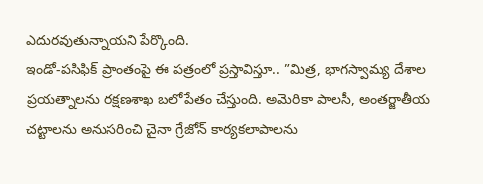ఎదురవుతున్నాయని పేర్కొంది.
ఇండో-పసిఫిక్ ప్రాంతంపై ఈ పత్రంలో ప్రస్తావిస్తూ.. ”మిత్ర, భాగస్వామ్య దేశాల ప్రయత్నాలను రక్షణశాఖ బలోపేతం చేస్తుంది. అమెరికా పాలసీ, అంతర్జాతీయ చట్టాలను అనుసరించి చైనా గ్రేజోన్ కార్యకలాపాలను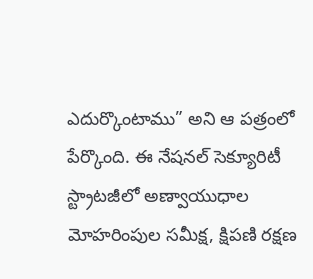ఎదుర్కొంటాము” అని ఆ పత్రంలో పేర్కొంది. ఈ నేషనల్ సెక్యూరిటీ స్ట్రాటజీలో అణ్వాయుధాల మోహరింపుల సమీక్ష, క్షిపణి రక్షణ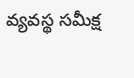వ్యవస్థ సమీక్ష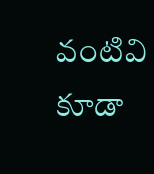వంటివి కూడా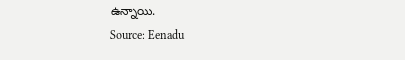ఉన్నాయి.
Source: Eenadu